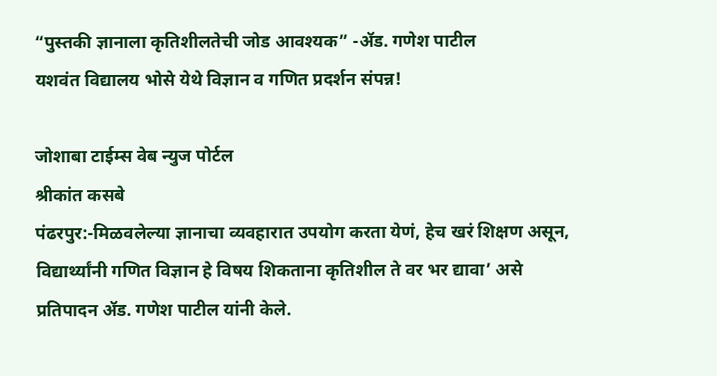“पुस्तकी ज्ञानाला कृतिशीलतेची जोड आवश्यक” -ॲड. गणेश पाटील
यशवंत विद्यालय भोसे येथे विज्ञान व गणित प्रदर्शन संपन्न!

जोशाबा टाईम्स वेब न्युज पोर्टल
श्रीकांत कसबे
पंढरपुर:-मिळवलेल्या ज्ञानाचा व्यवहारात उपयोग करता येणं, हेच खरं शिक्षण असून, विद्यार्थ्यांनी गणित विज्ञान हे विषय शिकताना कृतिशील ते वर भर द्यावा’ असे प्रतिपादन ॲड. गणेश पाटील यांनी केले.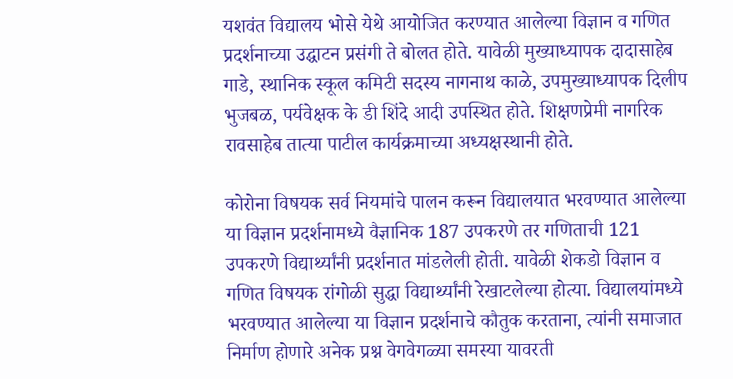यशवंत विद्यालय भोसे येथे आयोजित करण्यात आलेल्या विज्ञान व गणित प्रदर्शनाच्या उद्घाटन प्रसंगी ते बोलत होते. यावेळी मुख्याध्यापक दादासाहेब गाडे, स्थानिक स्कूल कमिटी सदस्य नागनाथ काळे, उपमुख्याध्यापक दिलीप भुजबळ, पर्यवेक्षक के डी शिंदे आदी उपस्थित होते. शिक्षणप्रेमी नागरिक रावसाहेब तात्या पाटील कार्यक्रमाच्या अध्यक्षस्थानी होते.

कोरोना विषयक सर्व नियमांचे पालन करून विद्यालयात भरवण्यात आलेल्या या विज्ञान प्रदर्शनामध्ये वैज्ञानिक 187 उपकरणे तर गणिताची 121 उपकरणे विद्यार्थ्यांनी प्रदर्शनात मांडलेली होती. यावेळी शेकडो विज्ञान व गणित विषयक रांगोळी सुद्धा विद्यार्थ्यांनी रेखाटलेल्या होत्या. विद्यालयांमध्ये भरवण्यात आलेल्या या विज्ञान प्रदर्शनाचे कौतुक करताना, त्यांनी समाजात निर्माण होणारे अनेक प्रश्न वेगवेगळ्या समस्या यावरती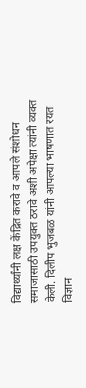विद्यार्थ्यांनी लक्ष केंद्रित करावे व आपले संशोधन समाजासाठी उपयुक्त ठरावे अशी अपेक्षा त्यांनी व्यक्त केली. दिलीप भुजबळ यांनी आपल्या भाषणात रयत विज्ञान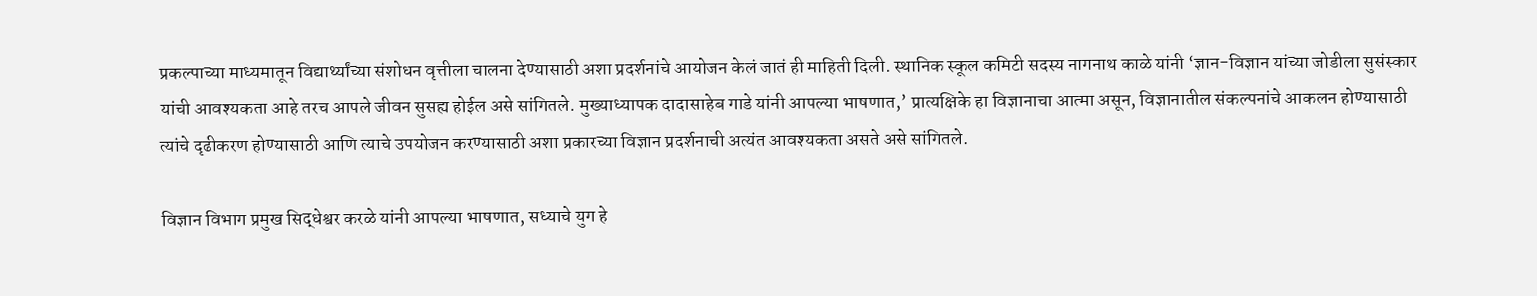प्रकल्पाच्या माध्यमातून विद्यार्थ्यांच्या संशोधन वृत्तीला चालना देण्यासाठी अशा प्रदर्शनांचे आयोजन केलं जातं ही माहिती दिली. स्थानिक स्कूल कमिटी सदस्य नागनाथ काळे यांनी ‘ज्ञान-विज्ञान यांच्या जोडीला सुसंस्कार यांची आवश्यकता आहे तरच आपले जीवन सुसह्य होईल असे सांगितले. मुख्याध्यापक दादासाहेब गाडे यांनी आपल्या भाषणात,’ प्रात्यक्षिके हा विज्ञानाचा आत्मा असून, विज्ञानातील संकल्पनांचे आकलन होण्यासाठी त्यांचे दृढीकरण होण्यासाठी आणि त्याचे उपयोजन करण्यासाठी अशा प्रकारच्या विज्ञान प्रदर्शनाची अत्यंत आवश्यकता असते असे सांगितले.

विज्ञान विभाग प्रमुख सिद्धेश्वर करळे यांनी आपल्या भाषणात, सध्याचे युग हे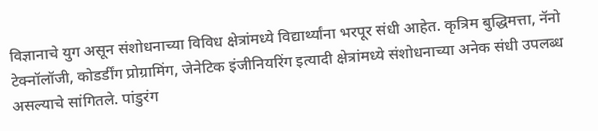विज्ञानाचे युग असून संशोधनाच्या विविध क्षेत्रांमध्ये विद्यार्थ्यांना भरपूर संधी आहेत. कृत्रिम बुद्धिमत्ता, नॅनो टेक्नॉलॉजी, कोडर्डींग प्रोग्रामिंग, जेनेटिक इंजीनियरिंग इत्यादी क्षेत्रांमध्ये संशोधनाच्या अनेक संधी उपलब्ध असल्याचे सांगितले. पांडुरंग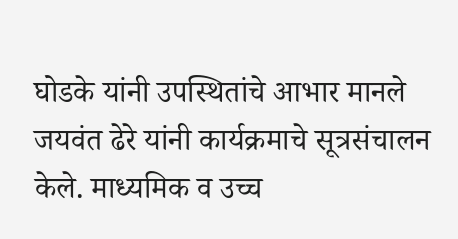घोडके यांनी उपस्थितांचे आभार मानले जयवंत ढेरे यांनी कार्यक्रमाचे सूत्रसंचालन केले. माध्यमिक व उच्च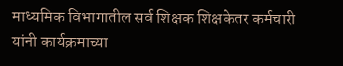माध्यमिक विभागातील सर्व शिक्षक शिक्षकेतर कर्मचारी यांनी कार्यक्रमाच्या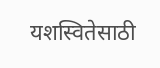यशस्वितेसाठी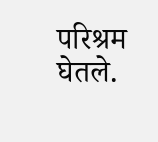परिश्रम घेतले.